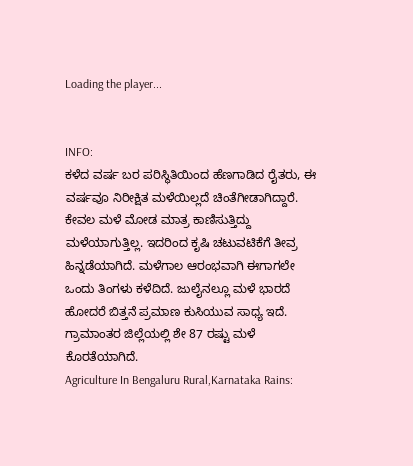Loading the player...


INFO:
ಕಳೆದ ವರ್ಷ ಬರ ಪರಿಸ್ಥಿತಿಯಿಂದ ಹೆಣಗಾಡಿದ ರೈತರು, ಈ ವರ್ಷವೂ ನಿರೀಕ್ಷಿತ ಮಳೆಯಿಲ್ಲದೆ ಚಿಂತೆಗೀಡಾಗಿದ್ದಾರೆ. ಕೇವಲ ಮಳೆ ಮೋಡ ಮಾತ್ರ ಕಾಣಿಸುತ್ತಿದ್ದು ಮಳೆಯಾಗುತ್ತಿಲ್ಲ. ಇದರಿಂದ ಕೃಷಿ ಚಟುವಟಿಕೆಗೆ ತೀವ್ರ ಹಿನ್ನಡೆಯಾಗಿದೆ. ಮಳೆಗಾಲ ಆರಂಭವಾಗಿ ಈಗಾಗಲೇ ಒಂದು ತಿಂಗಳು ಕಳೆದಿದೆ. ಜುಲೈನಲ್ಲೂ ಮಳೆ ಭಾರದೆ ಹೋದರೆ ಬಿತ್ತನೆ ಪ್ರಮಾಣ ಕುಸಿಯುವ ಸಾಧ್ಯ ಇದೆ. ಗ್ರಾಮಾಂತರ ಜಿಲ್ಲೆಯಲ್ಲಿ ಶೇ 87 ರಷ್ಟು ಮಳೆ ಕೊರತೆಯಾಗಿದೆ.
Agriculture In Bengaluru Rural,Karnataka Rains: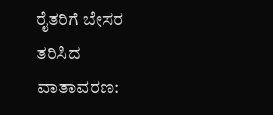ರೈತರಿಗೆ ಬೇಸರ ತರಿಸಿದ ವಾತಾವರಣ: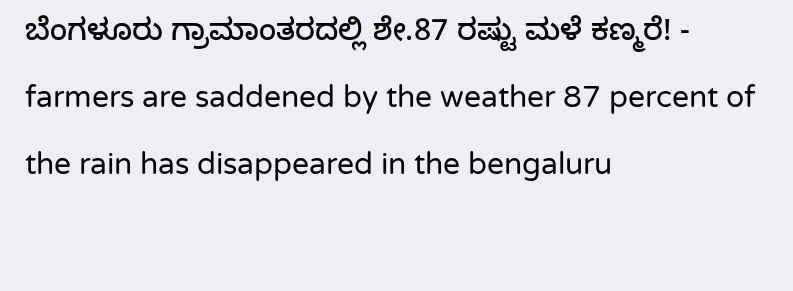ಬೆಂಗಳೂರು ಗ್ರಾಮಾಂತರದಲ್ಲಿ ಶೇ.87 ರಷ್ಟು ಮಳೆ ಕಣ್ಮರೆ! - farmers are saddened by the weather 87 percent of the rain has disappeared in the bengaluru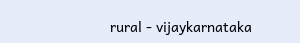rural - vijaykarnataka